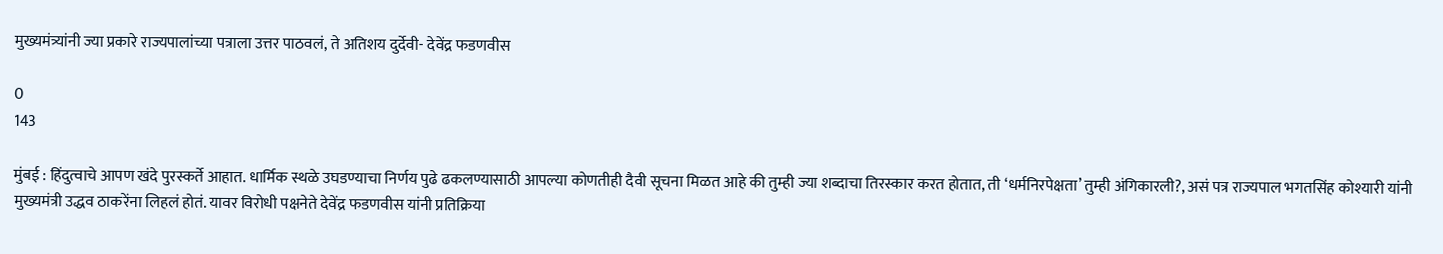मुख्यमंत्र्यांनी ज्या प्रकारे राज्यपालांच्या पत्राला उत्तर पाठवलं, ते अतिशय दुर्देवी- देवेंद्र फडणवीस

0
143

मुंबई : हिंदुत्वाचे आपण खंदे पुरस्कर्ते आहात. धार्मिक स्थळे उघडण्याचा निर्णय पुढे ढकलण्यासाठी आपल्या कोणतीही दैवी सूचना मिळत आहे की तुम्ही ज्या शब्दाचा तिरस्कार करत होतात, ती ‘धर्मनिरपेक्षता’ तुम्ही अंगिकारली?, असं पत्र राज्यपाल भगतसिंह कोश्यारी यांनी मुख्यमंत्री उद्धव ठाकरेंना लिहलं होतं. यावर विरोधी पक्षनेते देवेंद्र फडणवीस यांनी प्रतिक्रिया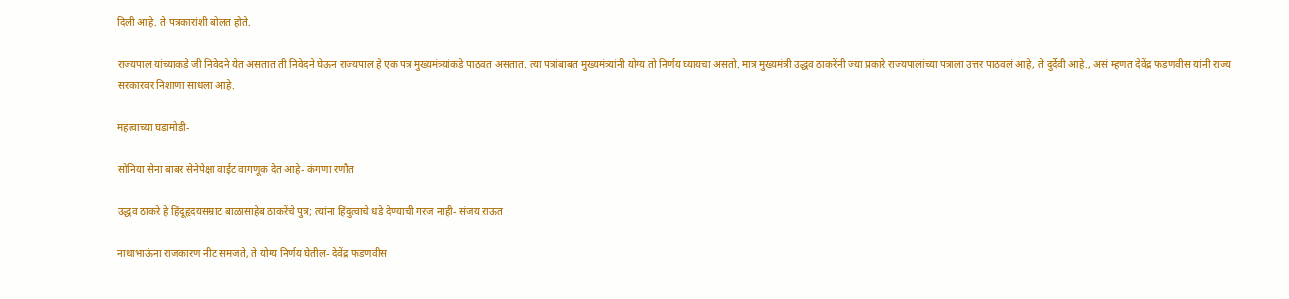दिली आहे. ते पत्रकारांशी बोलत होते.

राज्यपाल यांच्याकडे जी निवेदने येत असतात ती निवेदने घेऊन राज्यपाल हे एक पत्र मुख्यमंत्र्यांकडे पाठवत असतात. त्या पत्रांबाबत मुख्यमंत्र्यांनी योग्य तो निर्णय घ्यायचा असतो. मात्र मुख्यमंत्री उद्धव ठाकरेंनी ज्या प्रकारे राज्यपालांच्या पत्राला उत्तर पाठवलं आहे, ते दुर्देवी आहे., असं म्हणत देवेंद्र फडणवीस यांनी राज्य सरकारवर निशाणा साधला आहे.

महत्वाच्या घडामोडी-

सोनिया सेना बाबर सेनेपेक्षा वाईट वागणूक देत आहे- कंगणा रणौत

उद्धव ठाकरे हे हिंदूहृदयसम्राट बाळासाहेब ठाकरेंचे पुत्र; त्यांना हिंदुत्वाचे धडे देण्याची गरज नाही- संजय राऊत

नाथाभाऊंना राजकारण नीट समजते, ते योग्य निर्णय घेतील- देवेंद्र फडणवीस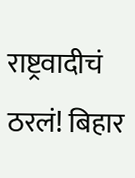राष्ट्रवादीचं ठरलं! बिहार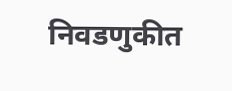निवडणुकीत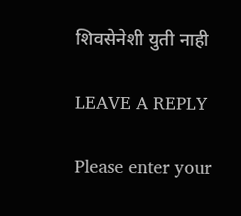शिवसेनेशी युती नाही

LEAVE A REPLY

Please enter your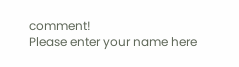comment!
Please enter your name here